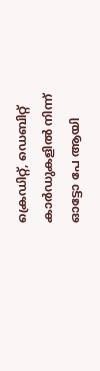ക്രെഡിറ്റ്, ഡെബിറ്റ് കാര്‍ഡുകളില്‍ നിന്ന് ഓട്ടോ പേ ആയി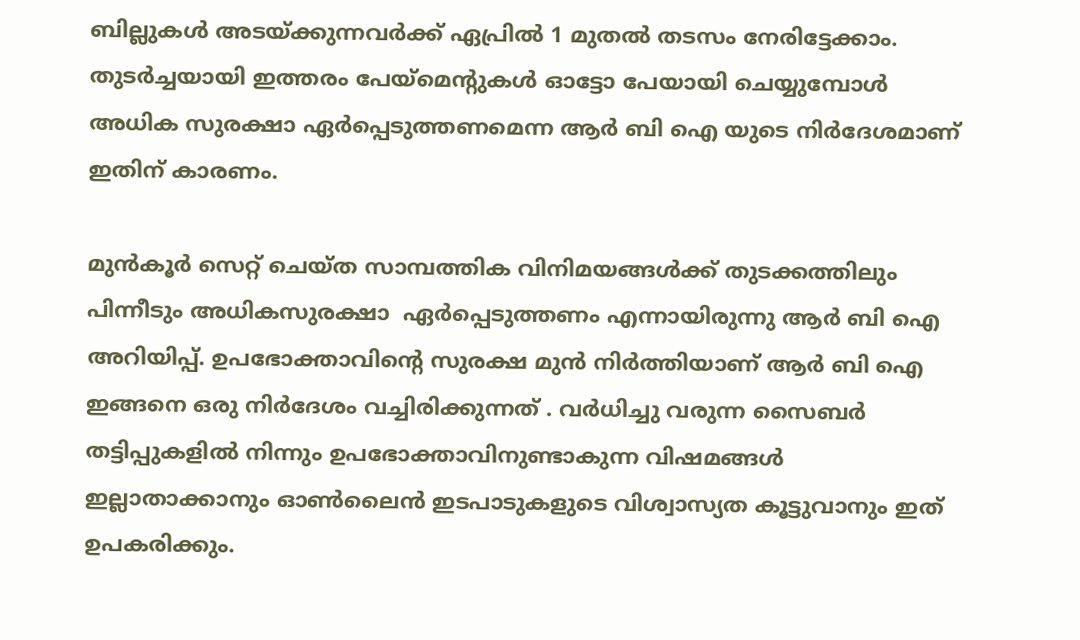ബില്ലുകള്‍ അടയ്ക്കുന്നവര്‍ക്ക് ഏപ്രില്‍ 1 മുതല്‍ തടസം നേരിട്ടേക്കാം. തുടര്‍ച്ചയായി ഇത്തരം പേയ്‌മെന്റുകള്‍ ഓട്ടോ പേയായി ചെയ്യുമ്പോള്‍ അധിക സുരക്ഷാ ഏര്‍പ്പെടുത്തണമെന്ന ആര്‍ ബി ഐ യുടെ നിര്‍ദേശമാണ് ഇതിന് കാരണം.

മുന്‍കൂര്‍ സെറ്റ് ചെയ്ത സാമ്പത്തിക വിനിമയങ്ങള്‍ക്ക് തുടക്കത്തിലും പിന്നീടും അധികസുരക്ഷാ  ഏര്‍പ്പെടുത്തണം എന്നായിരുന്നു ആര്‍ ബി ഐ അറിയിപ്പ്. ഉപഭോക്താവിന്റെ സുരക്ഷ മുന്‍ നിര്‍ത്തിയാണ് ആര്‍ ബി ഐ ഇങ്ങനെ ഒരു നിര്‍ദേശം വച്ചിരിക്കുന്നത് . വർധിച്ചു വരുന്ന സൈബർ തട്ടിപ്പുകളിൽ നിന്നും ഉപഭോക്താവിനുണ്ടാകുന്ന വിഷമങ്ങൾ ഇല്ലാതാക്കാനും ഓൺലൈൻ ഇടപാടുകളുടെ വിശ്വാസ്യത കൂട്ടുവാനും ഇത് ഉപകരിക്കും.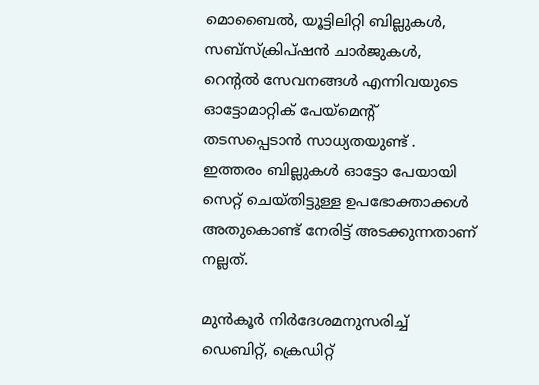മൊബൈല്‍, യൂട്ടിലിറ്റി ബില്ലുകള്‍, സബ്സ്‌ക്രിപ്ഷന്‍ ചാര്‍ജുകള്‍, റെന്റല്‍ സേവനങ്ങള്‍ എന്നിവയുടെ ഓട്ടോമാറ്റിക് പേയ്‌മെന്റ് തടസപ്പെടാൻ സാധ്യതയുണ്ട് . ഇത്തരം ബില്ലുകള്‍ ഓട്ടോ പേയായി സെറ്റ് ചെയ്തിട്ടുള്ള ഉപഭോക്താക്കള്‍ അതുകൊണ്ട് നേരിട്ട് അടക്കുന്നതാണ് നല്ലത്.

മുന്‍കൂര്‍ നിര്‍ദേശമനുസരിച്ച് ഡെബിറ്റ്, ക്രെഡിറ്റ്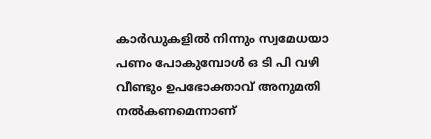കാര്‍ഡുകളില്‍ നിന്നും സ്വമേധയാ പണം പോകുമ്പോള്‍ ഒ ടി പി വഴി വീണ്ടും ഉപഭോക്താവ് അനുമതി നല്‍കണമെന്നാണ്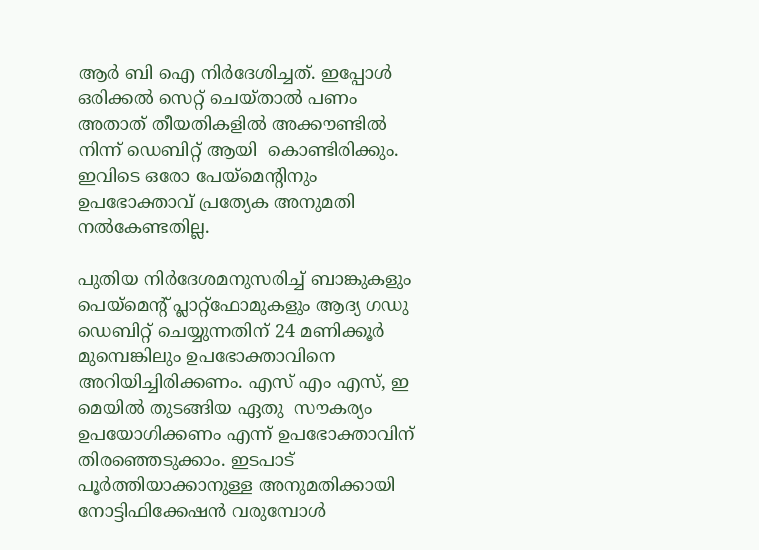ആര്‍ ബി ഐ നിര്‍ദേശിച്ചത്. ഇപ്പോള്‍ ഒരിക്കല്‍ സെറ്റ് ചെയ്താല്‍ പണം അതാത് തീയതികളില്‍ അക്കൗണ്ടില്‍ നിന്ന് ഡെബിറ്റ് ആയി  കൊണ്ടിരിക്കും. ഇവിടെ ഒരോ പേയ്‌മെന്റിനും ഉപഭോക്താവ് പ്രത്യേക അനുമതി നല്‍കേണ്ടതില്ല.

പുതിയ നിര്‍ദേശമനുസരിച്ച് ബാങ്കുകളും പെയ്‌മെന്റ് പ്ലാറ്റ്‌ഫോമുകളും ആദ്യ ഗഡു ഡെബിറ്റ് ചെയ്യുന്നതിന് 24 മണിക്കൂര്‍ മുമ്പെങ്കിലും ഉപഭോക്താവിനെ അറിയിച്ചിരിക്കണം. എസ് എം എസ്, ഇ മെയില്‍ തുടങ്ങിയ ഏതു  സൗകര്യം ഉപയോഗിക്കണം എന്ന് ഉപഭോക്താവിന് തിരഞ്ഞെടുക്കാം. ഇടപാട് പൂര്‍ത്തിയാക്കാനുള്ള അനുമതിക്കായി നോട്ടിഫിക്കേഷന്‍ വരുമ്പോള്‍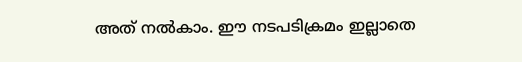അത് നല്‍കാം. ഈ നടപടിക്രമം ഇല്ലാതെ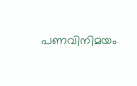പണവിനിമയം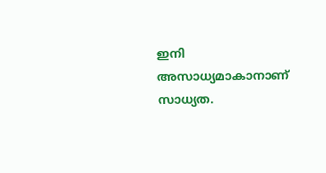ഇനി അസാധ്യമാകാനാണ് സാധ്യത.